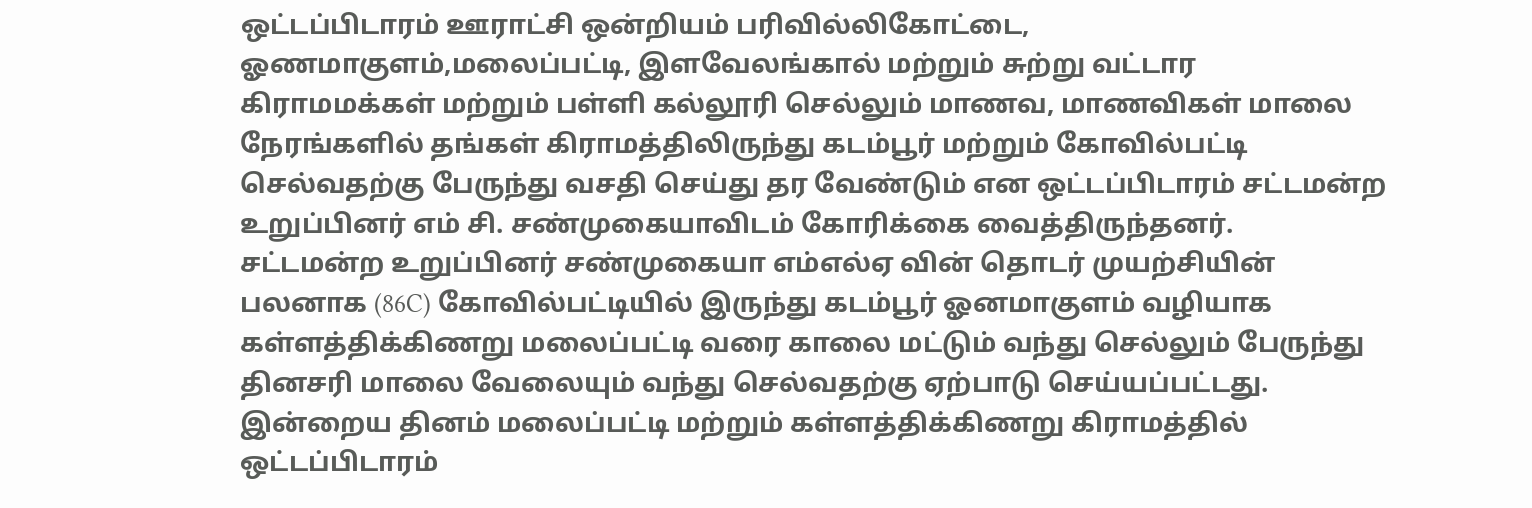ஒட்டப்பிடாரம் ஊராட்சி ஒன்றியம் பரிவில்லிகோட்டை, ஓணமாகுளம்,மலைப்பட்டி, இளவேலங்கால் மற்றும் சுற்று வட்டார கிராமமக்கள் மற்றும் பள்ளி கல்லூரி செல்லும் மாணவ, மாணவிகள் மாலை நேரங்களில் தங்கள் கிராமத்திலிருந்து கடம்பூர் மற்றும் கோவில்பட்டி செல்வதற்கு பேருந்து வசதி செய்து தர வேண்டும் என ஒட்டப்பிடாரம் சட்டமன்ற உறுப்பினர் எம் சி. சண்முகையாவிடம் கோரிக்கை வைத்திருந்தனர்.
சட்டமன்ற உறுப்பினர் சண்முகையா எம்எல்ஏ வின் தொடர் முயற்சியின் பலனாக (86C) கோவில்பட்டியில் இருந்து கடம்பூர் ஓனமாகுளம் வழியாக கள்ளத்திக்கிணறு மலைப்பட்டி வரை காலை மட்டும் வந்து செல்லும் பேருந்து தினசரி மாலை வேலையும் வந்து செல்வதற்கு ஏற்பாடு செய்யப்பட்டது.
இன்றைய தினம் மலைப்பட்டி மற்றும் கள்ளத்திக்கிணறு கிராமத்தில் ஒட்டப்பிடாரம்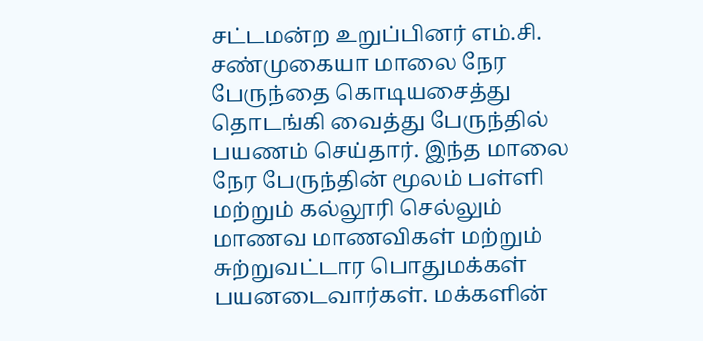சட்டமன்ற உறுப்பினர் எம்.சி. சண்முகையா மாலை நேர பேருந்தை கொடியசைத்து தொடங்கி வைத்து பேருந்தில் பயணம் செய்தார். இந்த மாலை நேர பேருந்தின் மூலம் பள்ளி மற்றும் கல்லூரி செல்லும் மாணவ மாணவிகள் மற்றும் சுற்றுவட்டார பொதுமக்கள் பயனடைவார்கள். மக்களின்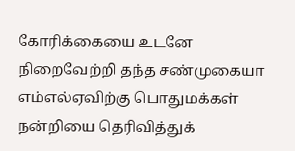கோரிக்கையை உடனே நிறைவேற்றி தந்த சண்முகையா எம்எல்ஏவிற்கு பொதுமக்கள் நன்றியை தெரிவித்துக்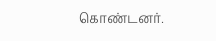கொண்டனர்.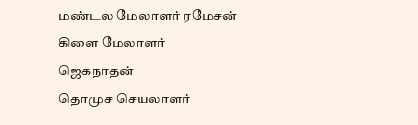மண்டல மேலாளர் ரமேசன்
கிளை மேலாளர் ஜெகநாதன்
தொமுச செயலாளர்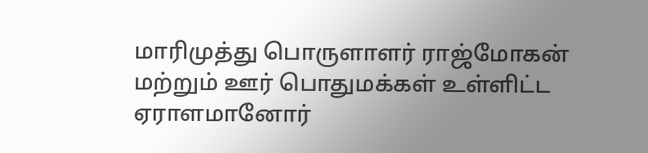மாரிமுத்து பொருளாளர் ராஜ்மோகன் மற்றும் ஊர் பொதுமக்கள் உள்ளிட்ட ஏராளமானோர்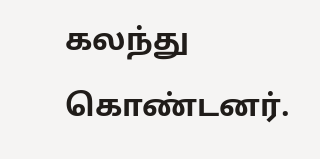கலந்து கொண்டனர்.